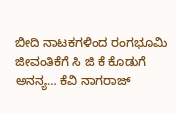ಬೀದಿ ನಾಟಕಗಳಿಂದ ರಂಗಭೂಮಿ ಜೀವಂತಿಕೆಗೆ ಸಿ ಜಿ ಕೆ ಕೊಡುಗೆ ಅನನ್ಯ… ಕೆವಿ ನಾಗರಾಜ್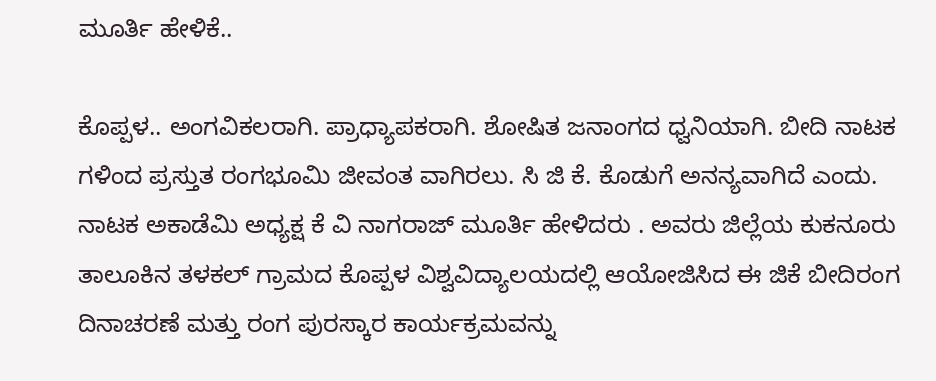ಮೂರ್ತಿ ಹೇಳಿಕೆ..

ಕೊಪ್ಪಳ.. ಅಂಗವಿಕಲರಾಗಿ. ಪ್ರಾಧ್ಯಾಪಕರಾಗಿ. ಶೋಷಿತ ಜನಾಂಗದ ಧ್ವನಿಯಾಗಿ. ಬೀದಿ ನಾಟಕ ಗಳಿಂದ ಪ್ರಸ್ತುತ ರಂಗಭೂಮಿ ಜೀವಂತ ವಾಗಿರಲು. ಸಿ ಜಿ ಕೆ. ಕೊಡುಗೆ ಅನನ್ಯವಾಗಿದೆ ಎಂದು. ನಾಟಕ ಅಕಾಡೆಮಿ ಅಧ್ಯಕ್ಷ ಕೆ ವಿ ನಾಗರಾಜ್ ಮೂರ್ತಿ ಹೇಳಿದರು . ಅವರು ಜಿಲ್ಲೆಯ ಕುಕನೂರು ತಾಲೂಕಿನ ತಳಕಲ್ ಗ್ರಾಮದ ಕೊಪ್ಪಳ ವಿಶ್ವವಿದ್ಯಾಲಯದಲ್ಲಿ ಆಯೋಜಿಸಿದ ಈ ಜಿಕೆ ಬೀದಿರಂಗ ದಿನಾಚರಣೆ ಮತ್ತು ರಂಗ ಪುರಸ್ಕಾರ ಕಾರ್ಯಕ್ರಮವನ್ನು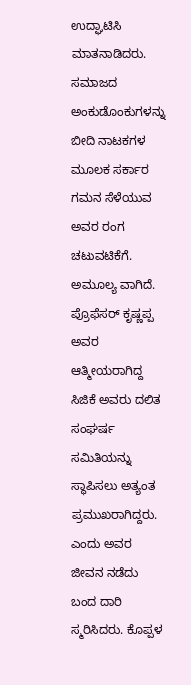ಉದ್ಘಾಟಿಸಿ ಮಾತನಾಡಿದರು. ಸಮಾಜದ ಅಂಕುಡೊಂಕುಗಳನ್ನು ಬೀದಿ ನಾಟಕಗಳ ಮೂಲಕ ಸರ್ಕಾರ ಗಮನ ಸೆಳೆಯುವ ಅವರ ರಂಗ ಚಟುವಟಿಕೆಗೆ. ಅಮೂಲ್ಯ ವಾಗಿದೆ. ಪ್ರೊಫೆಸರ್ ಕೃಷ್ಣಪ್ಪ ಅವರ ಆತ್ಮೀಯರಾಗಿದ್ದ ಸಿಜಿಕೆ ಅವರು ದಲಿತ ಸಂಘರ್ಷ ಸಮಿತಿಯನ್ನು ಸ್ಥಾಪಿಸಲು ಅತ್ಯಂತ ಪ್ರಮುಖರಾಗಿದ್ದರು. ಎಂದು ಅವರ ಜೀವನ ನಡೆದು ಬಂದ ದಾರಿ ಸ್ಮರಿಸಿದರು. ಕೊಪ್ಪಳ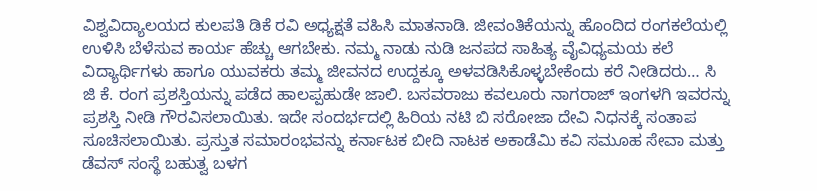ವಿಶ್ವವಿದ್ಯಾಲಯದ ಕುಲಪತಿ ಡಿಕೆ ರವಿ ಅಧ್ಯಕ್ಷತೆ ವಹಿಸಿ ಮಾತನಾಡಿ. ಜೀವಂತಿಕೆಯನ್ನು ಹೊಂದಿದ ರಂಗಕಲೆಯಲ್ಲಿ ಉಳಿಸಿ ಬೆಳೆಸುವ ಕಾರ್ಯ ಹೆಚ್ಚು ಆಗಬೇಕು. ನಮ್ಮ ನಾಡು ನುಡಿ ಜನಪದ ಸಾಹಿತ್ಯ ವೈವಿಧ್ಯಮಯ ಕಲೆ ವಿದ್ಯಾರ್ಥಿಗಳು ಹಾಗೂ ಯುವಕರು ತಮ್ಮ ಜೀವನದ ಉದ್ದಕ್ಕೂ ಅಳವಡಿಸಿಕೊಳ್ಳಬೇಕೆಂದು ಕರೆ ನೀಡಿದರು… ಸಿ ಜಿ ಕೆ. ರಂಗ ಪ್ರಶಸ್ತಿಯನ್ನು ಪಡೆದ ಹಾಲಪ್ಪಹುಡೇ ಜಾಲಿ. ಬಸವರಾಜು ಕವಲೂರು ನಾಗರಾಜ್ ಇಂಗಳಗಿ ಇವರನ್ನು ಪ್ರಶಸ್ತಿ ನೀಡಿ ಗೌರವಿಸಲಾಯಿತು. ಇದೇ ಸಂದರ್ಭದಲ್ಲಿ ಹಿರಿಯ ನಟಿ ಬಿ ಸರೋಜಾ ದೇವಿ ನಿಧನಕ್ಕೆ ಸಂತಾಪ ಸೂಚಿಸಲಾಯಿತು. ಪ್ರಸ್ತುತ ಸಮಾರಂಭವನ್ನು ಕರ್ನಾಟಕ ಬೀದಿ ನಾಟಕ ಅಕಾಡೆಮಿ ಕವಿ ಸಮೂಹ ಸೇವಾ ಮತ್ತು ಡೆವಸ್ ಸಂಸ್ಥೆ ಬಹುತ್ವ ಬಳಗ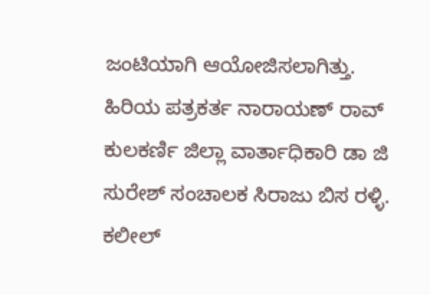ಜಂಟಿಯಾಗಿ ಆಯೋಜಿಸಲಾಗಿತ್ತು. ಹಿರಿಯ ಪತ್ರಕರ್ತ ನಾರಾಯಣ್ ರಾವ್ ಕುಲಕರ್ಣಿ ಜಿಲ್ಲಾ ವಾರ್ತಾಧಿಕಾರಿ ಡಾ ಜಿ ಸುರೇಶ್ ಸಂಚಾಲಕ ಸಿರಾಜು ಬಿಸ ರಳ್ಳಿ. ಕಲೀಲ್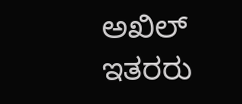ಅಖಿಲ್ ಇತರರು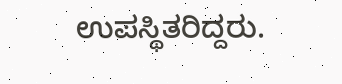ಉಪಸ್ಥಿತರಿದ್ದರು.